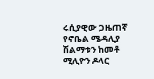ሩሲያዊው ጋዜጠኛ የኖቤል ሜዳሊያ ሽልማቱን ከመቶ ሚሊዮን ዶላር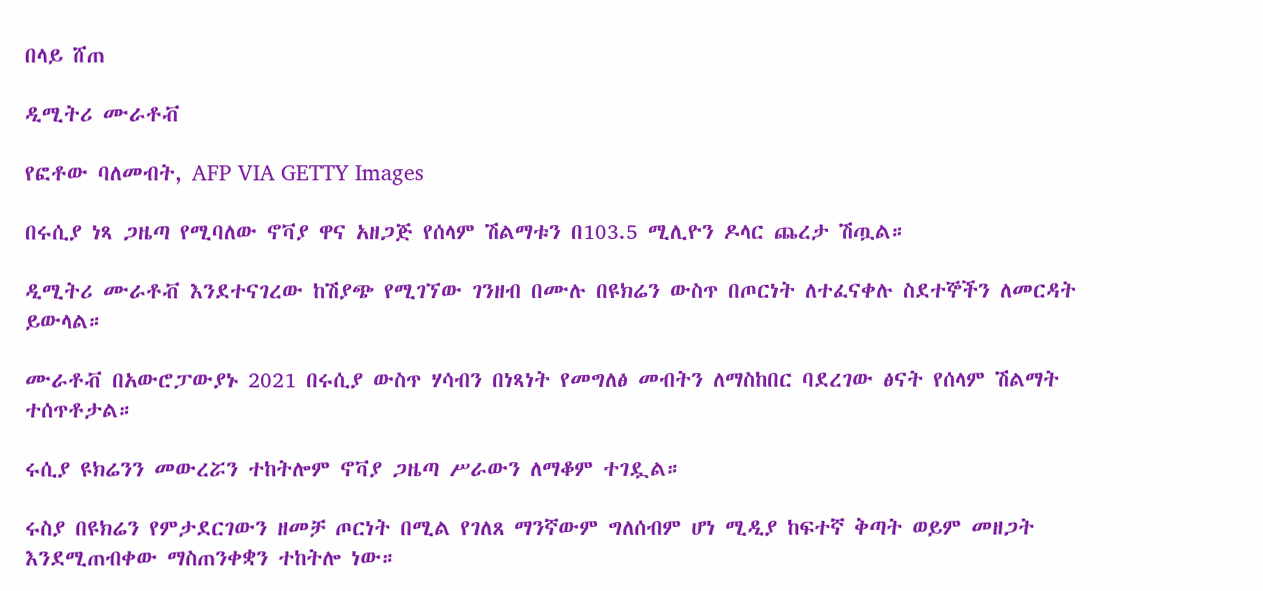በላይ ሸጠ

ዲሚትሪ ሙራቶቭ

የፎቶው ባለመብት, AFP VIA GETTY Images

በሩሲያ ነጻ ጋዜጣ የሚባለው ኖቫያ ዋና አዘጋጅ የሰላም ሽልማቱን በ103.5 ሚሊዮን ዶላር ጨረታ ሽጧል።

ዲሚትሪ ሙራቶቭ እንደተናገረው ከሽያጭ የሚገኘው ገንዘብ በሙሉ በዩክሬን ውስጥ በጦርነት ለተፈናቀሉ ስደተኞችን ለመርዳት ይውላል።

ሙራቶቭ በአውሮፓውያኑ 2021 በሩሲያ ውስጥ ሃሳብን በነጻነት የመግለፅ መብትን ለማስከበር ባደረገው ፅናት የሰላም ሽልማት ተሰጥቶታል።

ሩሲያ ዩክሬንን መውረሯን ተከትሎም ኖቫያ ጋዜጣ ሥራውን ለማቆም ተገዷል።

ሩስያ በዩክሬን የምታደርገውን ዘመቻ ጦርነት በሚል የገለጸ ማንኛውም ግለሰብም ሆነ ሚዲያ ከፍተኛ ቅጣት ወይም መዘጋት እንደሚጠብቀው ማስጠንቀቋን ተከትሎ ነው።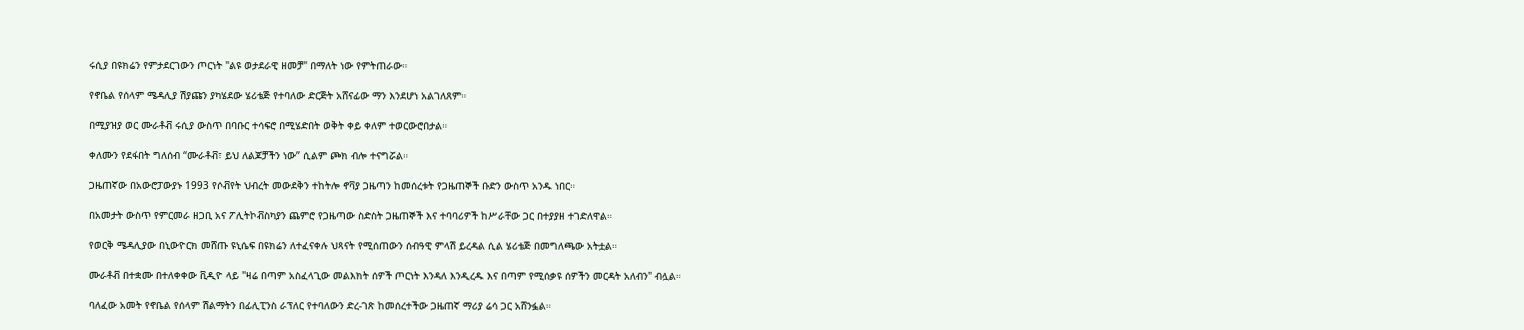ሩሲያ በዩክሬን የምታደርገውን ጦርነት "ልዩ ወታደራዊ ዘመቻ" በማለት ነው የምትጠራው።

የኖቤል የሰላም ሜዳሊያ ሽያጩን ያካሄደው ሄሪቴጅ የተባለው ድርጅት አሸናፊው ማን እንደሆነ አልገለጸም።

በሚያዝያ ወር ሙራቶቭ ሩሲያ ውስጥ በባቡር ተሳፍሮ በሚሄድበት ወቅት ቀይ ቀለም ተወርውሮበታል።

ቀለሙን የደፋበት ግለሰብ “ሙራቶቭ፣ ይህ ለልጆቻችን ነው” ሲልም ጮክ ብሎ ተናግሯል።

ጋዜጠኛው በአውሮፓውያኑ 1993 የሶቭየት ህብረት መውደቅን ተከትሎ ኖቫያ ጋዜጣን ከመሰረቱት የጋዜጠኞች ቡድን ውስጥ አንዱ ነበር።

በአመታት ውስጥ የምርመራ ዘጋቢ አና ፖሊትኮቭስካያን ጨምሮ የጋዜጣው ስድስት ጋዜጠኞች እና ተባባሪዎች ከሥራቸው ጋር በተያያዘ ተገድለዋል።

የወርቅ ሜዳሊያው በኒውዮርክ መሸጡ ዩኒሴፍ በዩክሬን ለተፈናቀሉ ህጻናት የሚሰጠውን ሰብዓዊ ምላሽ ይረዳል ሲል ሄሪቴጅ በመግለጫው አትቷል።

ሙራቶቭ በተቋሙ በተለቀቀው ቪዲዮ ላይ "ዛሬ በጣም አስፈላጊው መልእክት ሰዎች ጦርነት እንዳለ እንዲረዱ እና በጣም የሚሰቃዩ ሰዎችን መርዳት አለብን" ብሏል።

ባለፈው አመት የኖቤል የሰላም ሽልማትን በፊሊፒንስ ራፕለር የተባለውን ድረ-ገጽ ከመሰረተችው ጋዜጠኛ ማሪያ ሬሳ ጋር አሸንፏል።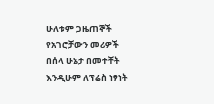ሁለቱም ጋዜጠኞች የአገሮቻውን መሪዎች በሰላ ሁኔታ በመተቸት እንዲሁም ለፕሬስ ነፃነት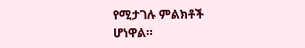የሚታገሉ ምልክቶች ሆነዋል።